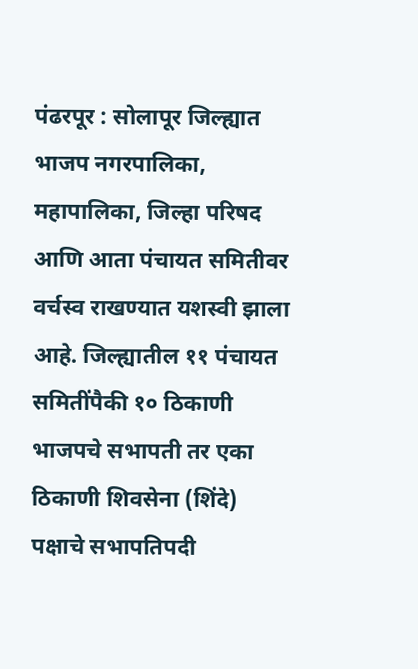पंढरपूर : सोलापूर जिल्ह्यात भाजप नगरपालिका, महापालिका, जिल्हा परिषद आणि आता पंचायत समितीवर वर्चस्व राखण्यात यशस्वी झाला आहे. जिल्ह्यातील ११ पंचायत समितींपैकी १० ठिकाणी भाजपचे सभापती तर एका ठिकाणी शिवसेना (शिंदे) पक्षाचे सभापतिपदी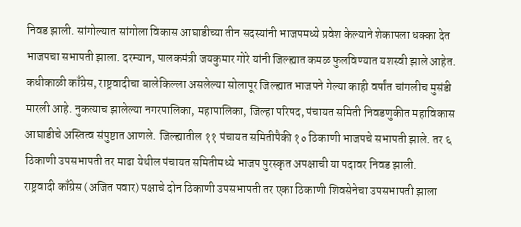निवड झाली. सांगोल्यात सांगोला विकास आघाडीच्या तीन सदस्यांनी भाजपमध्ये प्रवेश केल्याने शेकापला धक्का देत भाजपचा सभापती झाला. दरम्यान, पालकमंत्री जयकुमार गोरे यांनी जिल्ह्यात कमळ फुलविण्यात यशस्वी झाले आहेत.
कधीकाळी काँग्रेस, राष्ट्रवादीचा बालेकिल्ला असलेल्या सोलापूर जिल्ह्यात भाजपने गेल्या काही वर्षांत चांगलीच मुसंडी मारली आहे. नुकत्याच झालेल्या नगरपालिका, महापालिका, जिल्हा परिषद, पंचायत समिती निवडणुकीत महाविकास आघाडीचे अस्तित्व संपुष्टात आणले. जिल्ह्यातील ११ पंचायत समितीपैकी १० ठिकाणी भाजपचे सभापती झाले. तर ६ ठिकाणी उपसभापती तर माढा येथील पंचायत समितीमध्ये भाजप पुरस्कृत अपक्षाची या पदावर निवड झाली.
राष्ट्रवादी काँग्रेस (अजित पवार) पक्षाचे दोन ठिकाणी उपसभापती तर एका ठिकाणी शिवसेनेचा उपसभापती झाला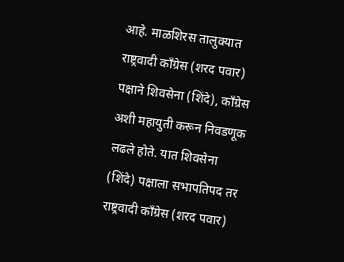आहे. माळशिरस तालुक्यात राष्ट्रवादी काँग्रेस (शरद पवार) पक्षाने शिवसेना (शिंदे), काँग्रेस अशी महायुती करून निवडणूक लढले होते. यात शिवसेना (शिंदे) पक्षाला सभापतिपद तर राष्ट्रवादी काँग्रेस (शरद पवार)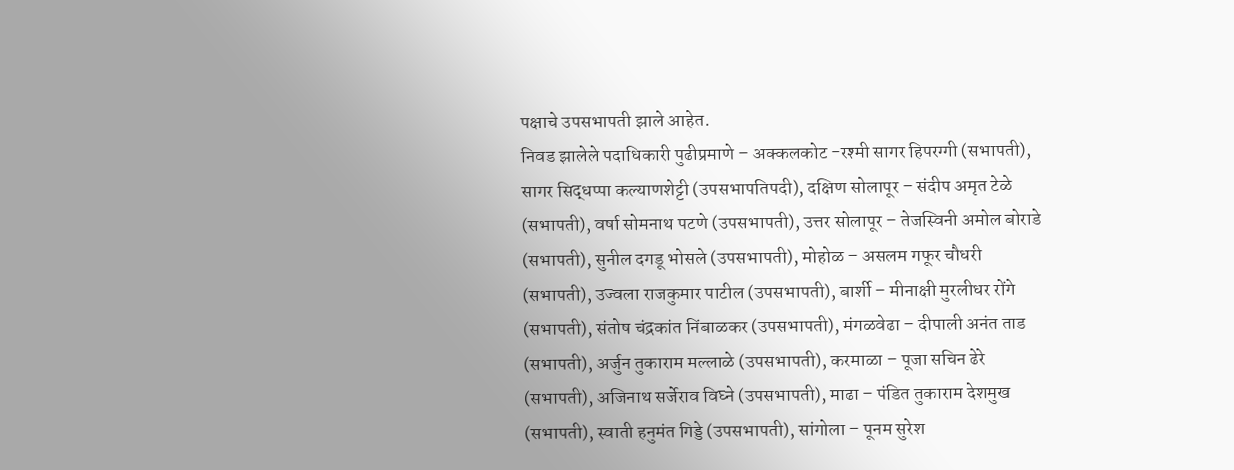पक्षाचे उपसभापती झाले आहेत.
निवड झालेले पदाधिकारी पुढीप्रमाणे – अक्कलकोट -रश्मी सागर हिपरग्गी (सभापती), सागर सिद्धप्पा कल्याणशेट्टी (उपसभापतिपदी), दक्षिण सोलापूर – संदीप अमृत टेळे (सभापती), वर्षा सोमनाथ पटणे (उपसभापती), उत्तर सोलापूर – तेजस्विनी अमोल बोराडे (सभापती), सुनील दगडू भोसले (उपसभापती), मोहोळ – असलम गफूर चौधरी (सभापती), उज्वला राजकुमार पाटील (उपसभापती), बार्शी – मीनाक्षी मुरलीधर रोंगे (सभापती), संतोष चंद्रकांत निंबाळकर (उपसभापती), मंगळवेढा – दीपाली अनंत ताड (सभापती), अर्जुन तुकाराम मल्लाळे (उपसभापती), करमाळा – पूजा सचिन ढेरे (सभापती), अजिनाथ सर्जेराव विघ्ने (उपसभापती), माढा – पंडित तुकाराम देशमुख (सभापती), स्वाती हनुमंत गिड्डे (उपसभापती), सांगोला – पूनम सुरेश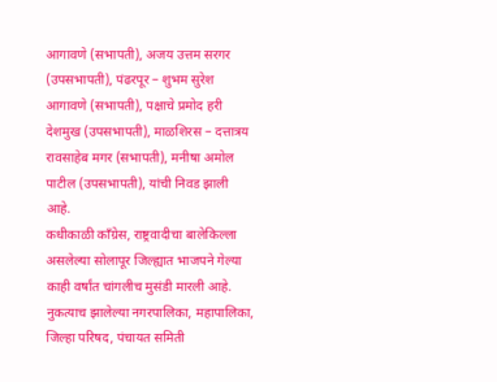आगावणे (सभापती), अजय उत्तम सरगर (उपसभापती), पंढरपूर – शुभम सुरेश आगावणे (सभापती), पक्षाचे प्रमोद हरी देशमुख (उपसभापती), माळशिरस – दत्तात्रय रावसाहेब मगर (सभापती), मनीषा अमोल पाटील (उपसभापती), यांची निवड झाली आहे.
कधीकाळी काँग्रेस, राष्ट्रवादीचा बालेकिल्ला असलेल्या सोलापूर जिल्ह्यात भाजपने गेल्या काही वर्षांत चांगलीच मुसंडी मारली आहे. नुकत्याच झालेल्या नगरपालिका, महापालिका, जिल्हा परिषद, पंचायत समिती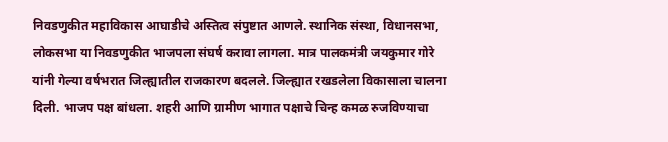निवडणुकीत महाविकास आघाडीचे अस्तित्व संपुष्टात आणले. स्थानिक संस्था, विधानसभा, लोकसभा या निवडणुकीत भाजपला संघर्ष करावा लागला. मात्र पालकमंत्री जयकुमार गोरे यांनी गेल्या वर्षभरात जिल्ह्यातील राजकारण बदलले. जिल्ह्यात रखडलेला विकासाला चालना दिली. भाजप पक्ष बांधला. शहरी आणि ग्रामीण भागात पक्षाचे चिन्ह कमळ रुजविण्याचा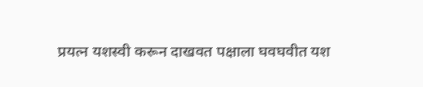प्रयत्न यशस्वी करून दाखवत पक्षाला घवघवीत यश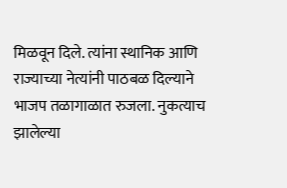मिळवून दिले. त्यांना स्थानिक आणि राज्याच्या नेत्यांनी पाठबळ दिल्याने भाजप तळागाळात रुजला. नुकत्याच झालेल्या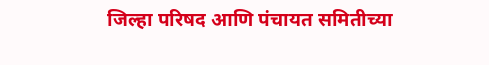जिल्हा परिषद आणि पंचायत समितीच्या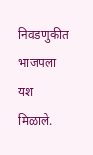निवडणुकीत भाजपला यश मिळाले.